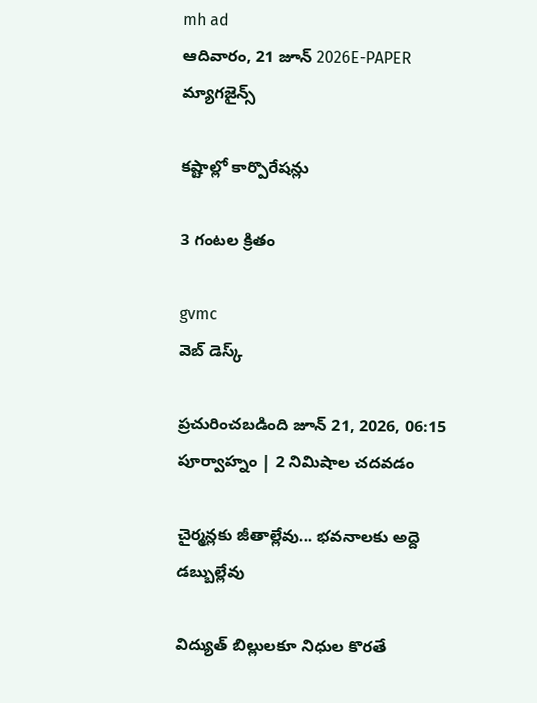mh ad
ఆదివారం, 21 జూన్ 2026E-PAPER
మ్యాగజైన్స్

కష్టాల్లో కార్పొరేషన్లు

3 గంటల క్రితం

gvmc
వెబ్ డెస్క్

ప్రచురించబడింది జూన్ 21, 2026, 06:15 పూర్వాహ్నం | 2 నిమిషాల చదవడం

చైర్మన్లకు జీతాల్లేవు... భవనాలకు అద్దె డబ్బుల్లేవు

విద్యుత్ బిల్లులకూ నిధుల కొరతే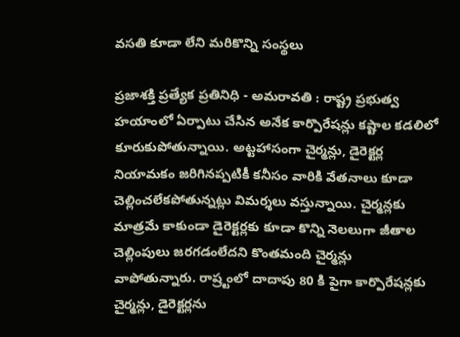వసతి కూడా లేని మరికొన్ని సంస్థలు

ప్రజాశక్తి ప్రత్యేక ప్రతినిధి - అమరావతి : రాష్ట్ర ప్రభుత్వ హయాంలో ఏర్పాటు చేసిన అనేక కార్పొరేషన్లు కష్టాల కడలిలో కూరుకుపోతున్నాయి. అట్టహాసంగా చైర్మన్లు, డైరెక్టర్ల నియామకం జరిగినప్పటికీ కనీసం వారికి వేతనాలు కూడా చెల్లించలేకపోతున్నట్లు విమర్శలు వస్తున్నాయి. చైర్మన్లకు మాత్రమే కాకుండా డైరెక్టర్లకు కూడా కొన్ని నెలలుగా జీతాల చెల్లింపులు జరగడంలేదని కొంతమంది చైర్మన్లు వాపోతున్నారు. రాష్ర్టంలో దాదాపు 80 కి పైగా కార్పొరేషన్లకు చైర్మన్లు, డైరెక్టర్లను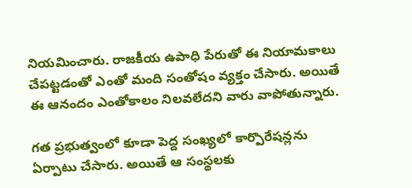నియమించారు. రాజకీయ ఉపాధి పేరుతో ఈ నియామకాలు చేపట్టడంతో ఎంతో మంది సంతోషం వ్యక్తం చేసారు. అయితే ఈ ఆనందం ఎంతోకాలం నిలవలేదని వారు వాపోతున్నారు.

గత ప్రభుత్వంలో కూడా పెద్ద సంఖ్యలో కార్పొరేషన్లను ఏర్పాటు చేసారు. అయితే ఆ సంస్థలకు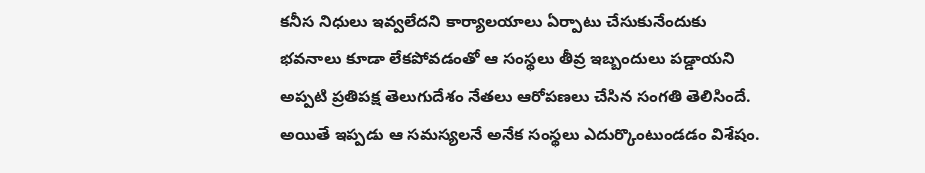కనీస నిధులు ఇవ్వలేదని కార్యాలయాలు ఏర్పాటు చేసుకునేందుకు భవనాలు కూడా లేకపోవడంతో ఆ సంస్థలు తీవ్ర ఇబ్బందులు పడ్డాయని అప్పటి ప్రతిపక్ష తెలుగుదేశం నేతలు ఆరోపణలు చేసిన సంగతి తెలిసిందే. అయితే ఇప్పడు ఆ సమస్యలనే అనేక సంస్థలు ఎదుర్కొంటుండడం విశేషం.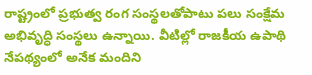రాష్ట్రంలో ప్రభుత్వ రంగ సంస్థలతోపాటు పలు సంక్షేమ అభివృద్ధి సంస్థలు ఉన్నాయి. వీటిల్లో రాజకీయ ఉపాథి నేపథ్యంలో అనేక మందిని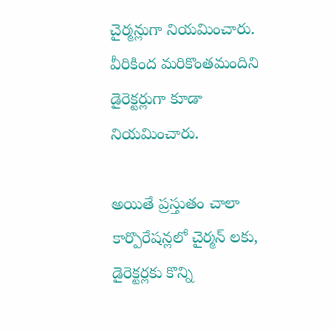చైర్మన్లుగా నియమించారు. వీరికింద మరికొంతమందిని డైరెక్టర్లుగా కూడా నియమించారు.

అయితే ప్రస్తుతం చాలా కార్పొరేషన్లలో చైర్మన్ లకు, డైరెక్టర్లకు కొన్ని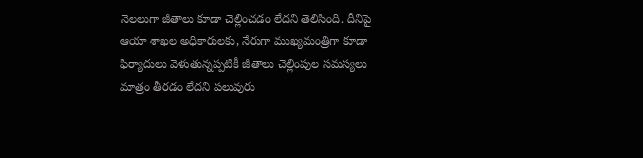నెలలుగా జీతాలు కూడా చెల్లించడం లేదని తెలిసింది. దీనిపై ఆయా శాఖల అధికారులకు, నేరుగా ముఖ్యమంత్రిగా కూడా ఫిర్యాదులు వెళుతున్నప్పటికీ జీతాలు చెల్లింపుల సమస్యలు మాత్రం తీరడం లేదని పలువురు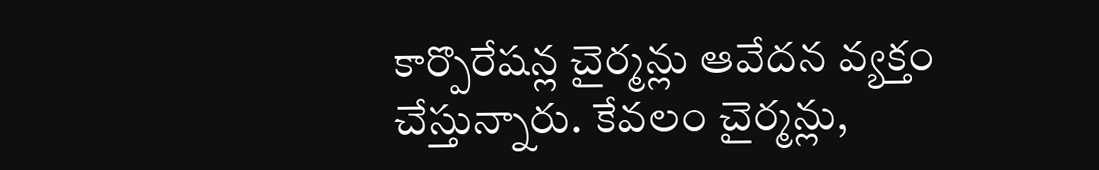కార్పొరేషన్ల చైర్మన్లు ఆవేదన వ్యక్తం చేస్తున్నారు. కేవలం చైర్మన్లు,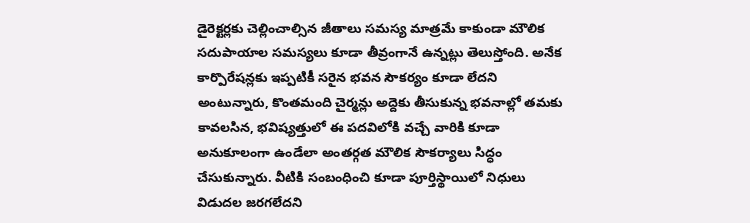డైరెక్టర్లకు చెల్లించాల్సిన జీతాలు సమస్య మాత్రమే కాకుండా మౌలిక సదుపాయాల సమస్యలు కూడా తీవ్రంగానే ఉన్నట్లు తెలుస్తోంది. అనేక కార్పొరేషన్లకు ఇప్పటికీ సరైన భవన సౌకర్యం కూడా లేదని అంటున్నారు, కొంతమంది చైర్మన్లు అద్దెకు తీసుకున్న భవనాల్లో తమకు కావలసిన, భవిష్యత్తులో ఈ పదవిలోకి వచ్చే వారికి కూడా అనుకూలంగా ఉండేలా అంతర్గత మౌలిక సౌకర్యాలు సిద్ధం చేసుకున్నారు. వీటికి సంబంధించి కూడా పూర్తిస్థాయిలో నిధులు విడుదల జరగలేదని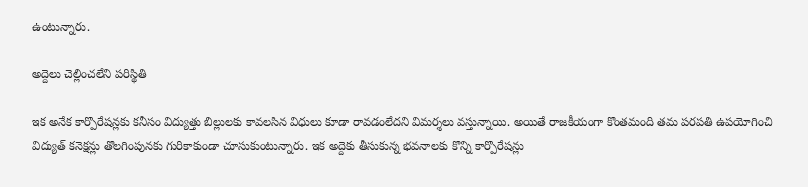ఉంటున్నారు.

అద్దెలు చెల్లించలేని పరిస్థితి

ఇక అనేక కార్పొరేషన్లకు కనీసం విద్యుత్తు బిల్లులకు కావలసిన విధులు కూడా రావడంలేదని విమర్శలు వస్తున్నాయి. అయితే రాజకీయంగా కొంతమంది తమ పరపతి ఉపయోగించి విద్యుత్ కనెక్షన్లు తొలగింపునకు గురికాకుండా చూసుకుంటున్నారు. ఇక అద్దెకు తీసుకున్న భవనాలకు కొన్ని కార్పొరేషన్లు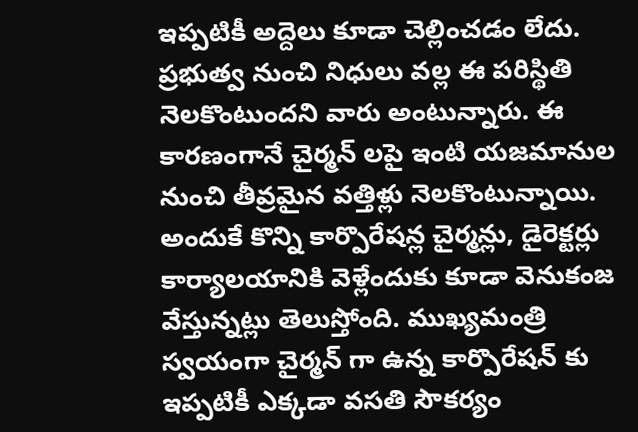ఇప్పటికీ అద్దెలు కూడా చెల్లించడం లేదు. ప్రభుత్వ నుంచి నిధులు వల్ల ఈ పరిస్థితి నెలకొంటుందని వారు అంటున్నారు. ఈ కారణంగానే చైర్మన్ లపై ఇంటి యజమానుల నుంచి తీవ్రమైన వత్తిళ్లు నెలకొంటున్నాయి. అందుకే కొన్ని కార్పొరేషన్ల చైర్మన్లు, డైరెక్టర్లు కార్యాలయానికి వెళ్లేందుకు కూడా వెనుకంజ వేస్తున్నట్లు తెలుస్తోంది. ముఖ్యమంత్రి స్వయంగా చైర్మన్ గా ఉన్న కార్పొరేషన్ కు ఇప్పటికీ ఎక్కడా వసతి సౌకర్యం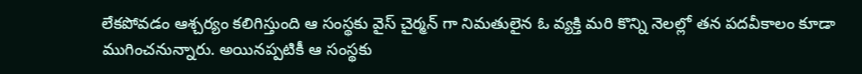లేకపోవడం ఆశ్చర్యం కలిగిస్తుంది ఆ సంస్థకు వైస్ చైర్మన్ గా నిమతులైన ఓ వ్యక్తి మరి కొన్ని నెలల్లో తన పదవీకాలం కూడా ముగించనున్నారు. అయినప్పటికీ ఆ సంస్థకు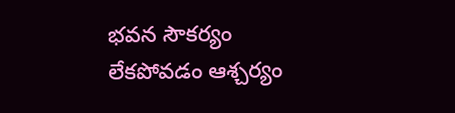భవన సౌకర్యం లేకపోవడం ఆశ్చర్యం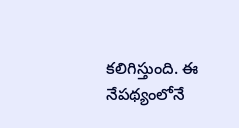కలిగిస్తుంది. ఈ నేపథ్యంలోనే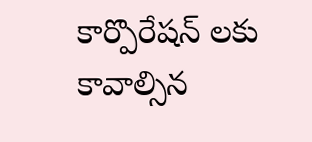కార్పొరేషన్ లకు కావాల్సిన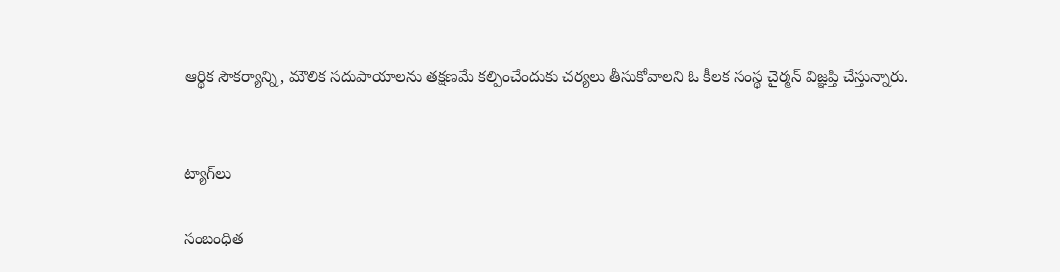ఆర్థిక సౌకర్యాన్ని, మౌలిక సదుపాయాలను తక్షణమే కల్పించేందుకు చర్యలు తీసుకోవాలని ఓ కీలక సంస్థ చైర్మన్ విజ్ఞప్తి చేస్తున్నారు.


ట్యాగ్‌లు

సంబంధిత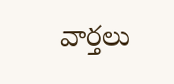వార్తలు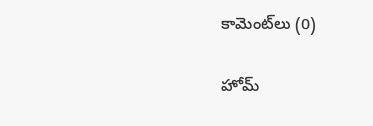కామెంట్‌లు (0)

హోమ్